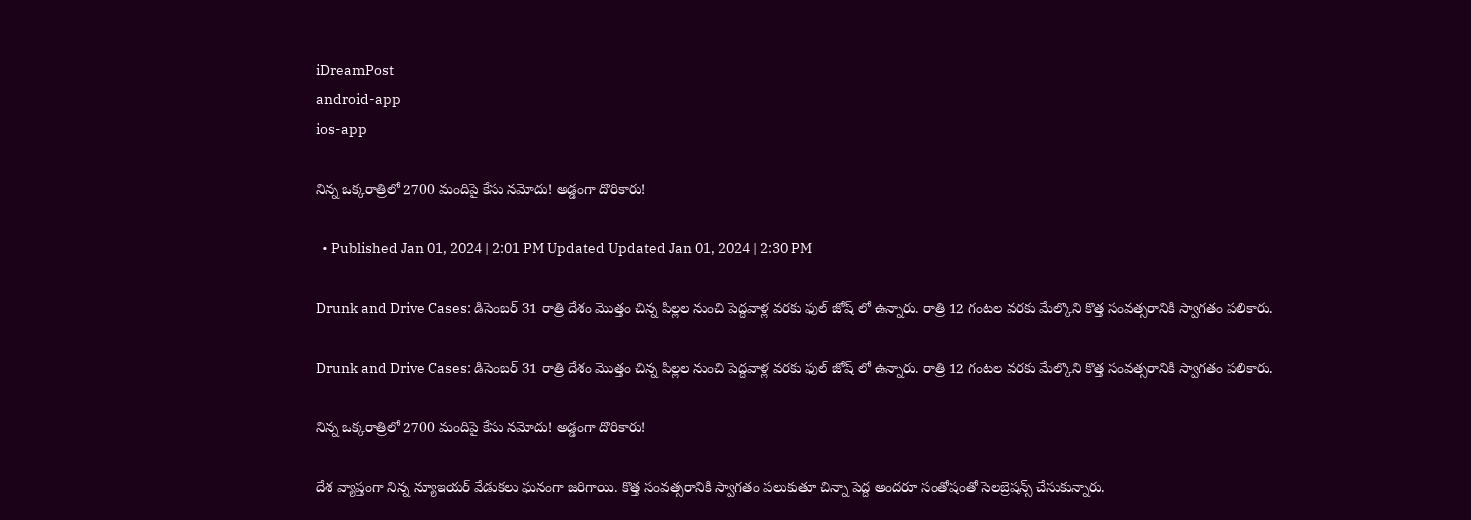iDreamPost
android-app
ios-app

నిన్న ఒక్కరాత్రిలో 2700 మందిపై కేసు నమోదు! అడ్డంగా దొరికారు!

  • Published Jan 01, 2024 | 2:01 PM Updated Updated Jan 01, 2024 | 2:30 PM

Drunk and Drive Cases: డిసెంబర్ 31 రాత్రి దేశం మొత్తం చిన్న పిల్లల నుంచి పెద్దవాళ్ల వరకు ఫుల్ జోష్ లో ఉన్నారు. రాత్రి 12 గంటల వరకు మేల్కొని కొత్త సంవత్సరానికి స్వాగతం పలికారు.

Drunk and Drive Cases: డిసెంబర్ 31 రాత్రి దేశం మొత్తం చిన్న పిల్లల నుంచి పెద్దవాళ్ల వరకు ఫుల్ జోష్ లో ఉన్నారు. రాత్రి 12 గంటల వరకు మేల్కొని కొత్త సంవత్సరానికి స్వాగతం పలికారు.

నిన్న ఒక్కరాత్రిలో 2700 మందిపై కేసు నమోదు! అడ్డంగా దొరికారు!

దేశ వ్యాప్తంగా నిన్న న్యూఇయర్ వేడుకలు ఘనంగా జరిగాయి. కొత్త సంవత్సరానికి స్వాగతం పలుకుతూ చిన్నా పెద్ద అందరూ సంతోషంతో సెలబ్రెషన్స్ చేసుకున్నారు.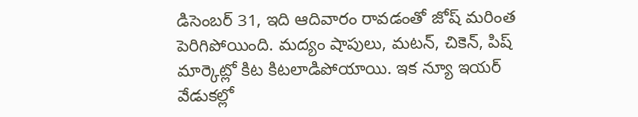డిసెంబర్ 31, ఇది ఆదివారం రావడంతో జోష్ మరింత పెరిగిపోయింది. మద్యం షాపులు, మటన్, చికెన్, పిష్ మార్కెట్లో కిట కిటలాడిపోయాయి. ఇక న్యూ ఇయర్ వేడుకల్లో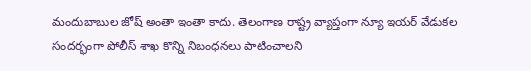మందుబాబుల జోష్ అంతా ఇంతా కాదు. తెలంగాణ రాష్ట్ర వ్యాప్తంగా న్యూ ఇయర్ వేడుకల సందర్భంగా పోలీస్ శాఖ కొన్ని నిబంధనలు పాటించాలని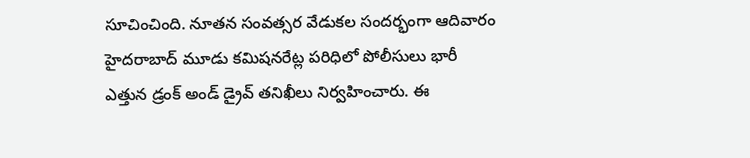సూచించింది. నూతన సంవత్సర వేడుకల సందర్భంగా ఆదివారం హైదరాబాద్ మూడు కమిషనరేట్ల పరిధిలో పోలీసులు భారీ ఎత్తున డ్రంక్ అండ్ డ్రైవ్ తనిఖీలు నిర్వహించారు. ఈ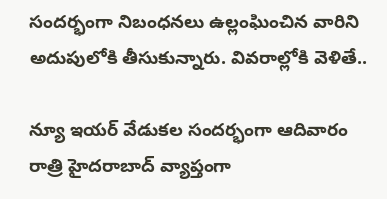సందర్భంగా నిబంధనలు ఉల్లంఘించిన వారిని అదుపులోకి తీసుకున్నారు. వివరాల్లోకి వెళితే..

న్యూ ఇయర్ వేడుకల సందర్భంగా ఆదివారం రాత్రి హైదరాబాద్ వ్యాప్తంగా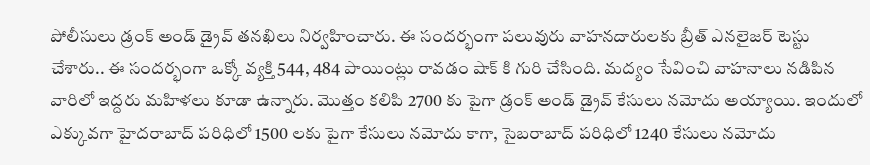పోలీసులు డ్రంక్ అండ్ డ్రైవ్ తనఖిలు నిర్వహించారు. ఈ సందర్భంగా పలువురు వాహనదారులకు బ్రీత్ ఎనలైజర్ టెస్టు చేశారు.. ఈ సందర్భంగా ఒక్కో వ్యక్తి 544, 484 పాయింట్లు రావడం షాక్ కి గురి చేసింది. మద్యం సేవించి వాహనాలు నడిపిన వారిలో ఇద్దరు మహిళలు కూడా ఉన్నారు. మొత్తం కలిపి 2700 కు పైగా డ్రంక్ అండ్ డ్రైవ్ కేసులు నమోదు అయ్యాయి. ఇందులో ఎక్కువగా హైదరాబాద్ పరిధిలో 1500 లకు పైగా కేసులు నమోదు కాగా, సైబరాబాద్ పరిధిలో 1240 కేసులు నమోదు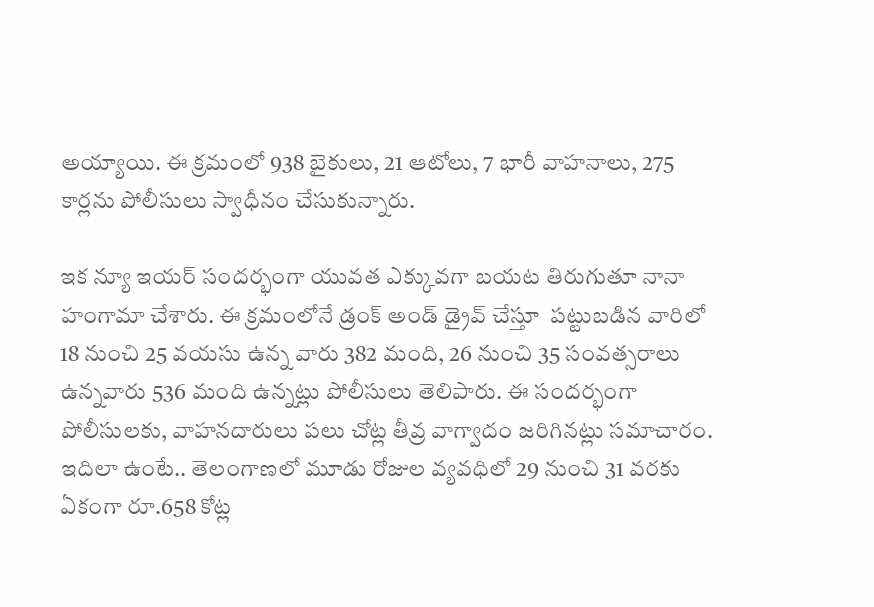అయ్యాయి. ఈ క్రమంలో 938 బైకులు, 21 ఆటోలు, 7 భారీ వాహనాలు, 275 కార్లను పోలీసులు స్వాధీనం చేసుకున్నారు.

ఇక న్యూ ఇయర్ సందర్భంగా యువత ఎక్కువగా బయట తిరుగుతూ నానా హంగామా చేశారు. ఈ క్రమంలోనే డ్రంక్ అండ్ డ్రైవ్ చేస్తూ  పట్టుబడిన వారిలో 18 నుంచి 25 వయసు ఉన్న వారు 382 మంది, 26 నుంచి 35 సంవత్సరాలు ఉన్నవారు 536 మంది ఉన్నట్లు పోలీసులు తెలిపారు. ఈ సందర్భంగా పోలీసులకు, వాహనదారులు పలు చోట్ల తీవ్ర వాగ్వాదం జరిగినట్లు సమాచారం. ఇదిలా ఉంటే.. తెలంగాణలో మూడు రోజుల వ్యవధిలో 29 నుంచి 31 వరకు ఏకంగా రూ.658 కోట్ల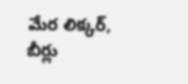మేర లిక్కర్, బీర్లు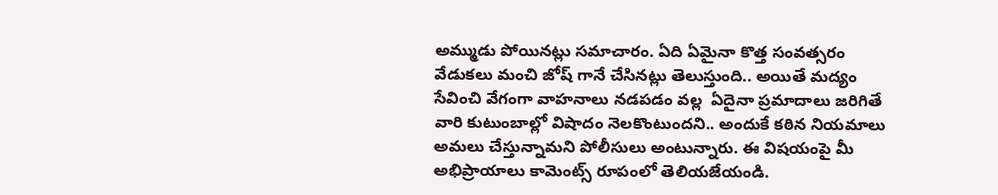అమ్ముడు పోయినట్లు సమాచారం. ఏది ఏమైనా కొత్త సంవత్సరం వేడుకలు మంచి జోష్ గానే చేసినట్లు తెలుస్తుంది.. అయితే మద్యం సేవించి వేగంగా వాహనాలు నడపడం వల్ల  ఏదైనా ప్రమాదాలు జరిగితే వారి కుటుంబాల్లో విషాదం నెలకొంటుందని.. అందుకే కఠిన నియమాలు అమలు చేస్తున్నామని పోలీసులు అంటున్నారు. ఈ విషయంపై మీ అభిప్రాయాలు కామెంట్స్ రూపంలో తెలియజేయండి.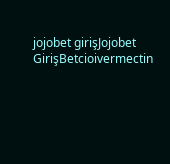jojobet girişJojobet GirişBetcioivermectin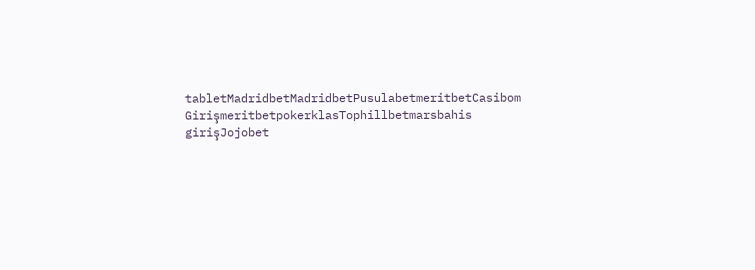tabletMadridbetMadridbetPusulabetmeritbetCasibom GirişmeritbetpokerklasTophillbetmarsbahis girişJojobet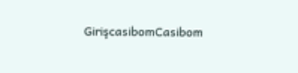GirişcasibomCasibom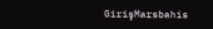GirişMarsbahis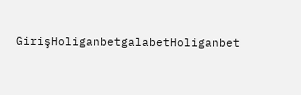GirişHoliganbetgalabetHoliganbet